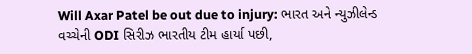Will Axar Patel be out due to injury: ભારત અને ન્યુઝીલેન્ડ વચ્ચેની ODI સિરીઝ ભારતીય ટીમ હાર્યા પછી,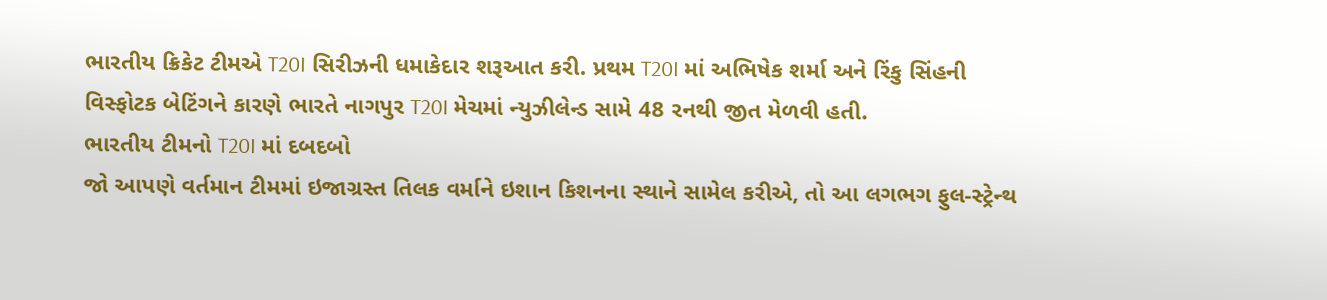ભારતીય ક્રિકેટ ટીમએ T20I સિરીઝની ધમાકેદાર શરૂઆત કરી. પ્રથમ T20I માં અભિષેક શર્મા અને રિંકુ સિંહની વિસ્ફોટક બેટિંગને કારણે ભારતે નાગપુર T20I મેચમાં ન્યુઝીલેન્ડ સામે 48 રનથી જીત મેળવી હતી.
ભારતીય ટીમનો T20I માં દબદબો
જો આપણે વર્તમાન ટીમમાં ઇજાગ્રસ્ત તિલક વર્માને ઇશાન કિશનના સ્થાને સામેલ કરીએ, તો આ લગભગ ફુલ-સ્ટ્રેન્થ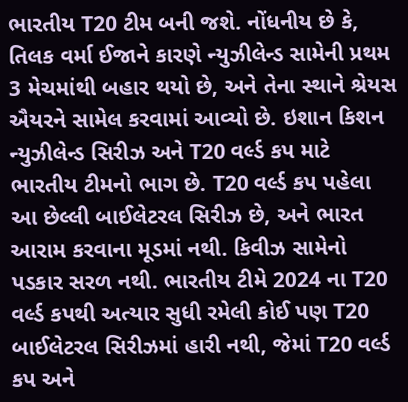ભારતીય T20 ટીમ બની જશે. નોંધનીય છે કે, તિલક વર્મા ઈજાને કારણે ન્યુઝીલેન્ડ સામેની પ્રથમ 3 મેચમાંથી બહાર થયો છે, અને તેના સ્થાને શ્રેયસ ઐયરને સામેલ કરવામાં આવ્યો છે. ઇશાન કિશન ન્યુઝીલેન્ડ સિરીઝ અને T20 વર્લ્ડ કપ માટે ભારતીય ટીમનો ભાગ છે. T20 વર્લ્ડ કપ પહેલા આ છેલ્લી બાઈલેટરલ સિરીઝ છે, અને ભારત આરામ કરવાના મૂડમાં નથી. કિવીઝ સામેનો પડકાર સરળ નથી. ભારતીય ટીમે 2024 ના T20 વર્લ્ડ કપથી અત્યાર સુધી રમેલી કોઈ પણ T20 બાઈલેટરલ સિરીઝમાં હારી નથી, જેમાં T20 વર્લ્ડ કપ અને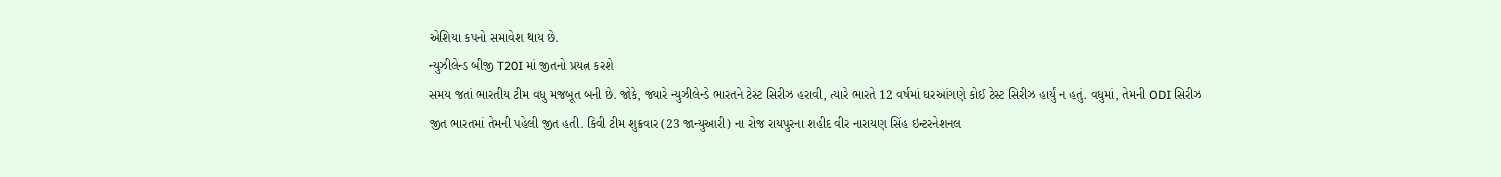એશિયા કપનો સમાવેશ થાય છે.
ન્યુઝીલેન્ડ બીજી T20I માં જીતનો પ્રયત્ન કરશે
સમય જતાં ભારતીય ટીમ વધુ મજબૂત બની છે. જોકે, જ્યારે ન્યુઝીલેન્ડે ભારતને ટેસ્ટ સિરીઝ હરાવી, ત્યારે ભારતે 12 વર્ષમાં ઘરઆંગણે કોઈ ટેસ્ટ સિરીઝ હાર્યું ન હતું. વધુમાં, તેમની ODI સિરીઝ જીત ભારતમાં તેમની પહેલી જીત હતી. કિવી ટીમ શુક્રવાર (23 જાન્યુઆરી) ના રોજ રાયપુરના શહીદ વીર નારાયણ સિંહ ઇન્ટરનેશનલ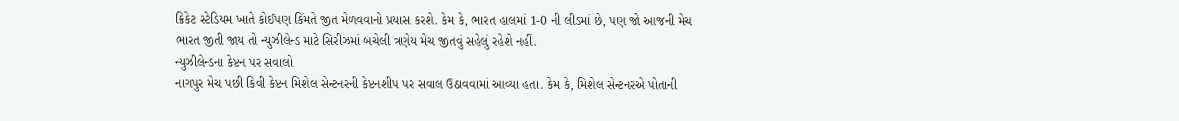ક્રિકેટ સ્ટેડિયમ ખાતે કોઈપણ કિંમતે જીત મેળવવાનો પ્રયાસ કરશે. કેમ કે, ભારત હાલમાં 1-0 ની લીડમાં છે, પણ જો આજની મેચ ભારત જીતી જાય તો ન્યુઝીલેન્ડ માટે સિરીઝમાં બચેલી ત્રણેય મેચ જીતવું સહેલું રહેશે નહીં.
ન્યુઝીલેન્ડના કેપ્ટન પર સવાલો
નાગપુર મેચ પછી કિવી કેપ્ટન મિશેલ સેન્ટનરની કેપ્ટનશીપ પર સવાલ ઉઠાવવામાં આવ્યા હતા. કેમ કે, મિશેલ સેન્ટનરએ પોતાની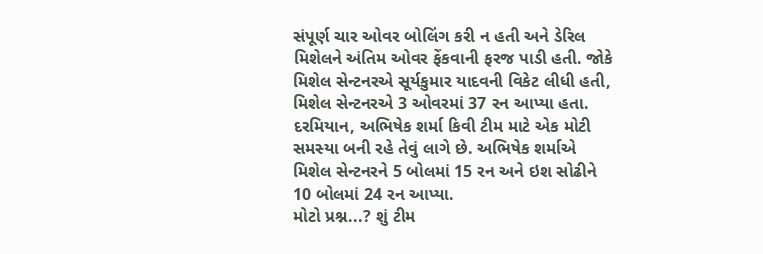સંપૂર્ણ ચાર ઓવર બોલિંગ કરી ન હતી અને ડેરિલ મિશેલને અંતિમ ઓવર ફેંકવાની ફરજ પાડી હતી. જોકે મિશેલ સેન્ટનરએ સૂર્યકુમાર યાદવની વિકેટ લીધી હતી, મિશેલ સેન્ટનરએ 3 ઓવરમાં 37 રન આપ્યા હતા. દરમિયાન, અભિષેક શર્મા કિવી ટીમ માટે એક મોટી સમસ્યા બની રહે તેવું લાગે છે. અભિષેક શર્માએ મિશેલ સેન્ટનરને 5 બોલમાં 15 રન અને ઇશ સોઢીને 10 બોલમાં 24 રન આપ્યા.
મોટો પ્રશ્ન...? શું ટીમ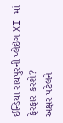ઈન્ડિયા રાયપુરની પ્લેઇંગ XI માં ફેરફાર કરશે?
અક્ષર પટેલને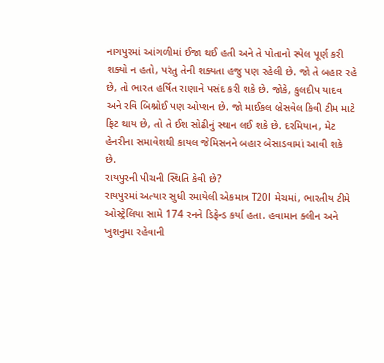નાગપુરમાં આંગળીમાં ઈજા થઈ હતી અને તે પોતાનો સ્પેલ પૂર્ણ કરી શક્યો ન હતો, પરંતુ તેની શક્યતા હજુ પણ રહેલી છે. જો તે બહાર રહે છે, તો ભારત હર્ષિત રાણાને પસંદ કરી શકે છે. જોકે, કુલદીપ યાદવ અને રવિ બિશ્નોઈ પણ ઓપ્શન છે. જો માઈકલ બ્રેસવેલ કિવી ટીમ માટે ફિટ થાય છે, તો તે ઈશ સોઢીનું સ્થાન લઈ શકે છે. દરમિયાન, મેટ હેનરીના સમાવેશથી કાયલ જેમિસનને બહાર બેસાડવામાં આવી શકે છે.
રાયપુરની પીચની સ્થિતિ કેવી છે?
રાયપુરમાં અત્યાર સુધી રમાયેલી એકમાત્ર T20I મેચમાં, ભારતીય ટીમે ઓસ્ટ્રેલિયા સામે 174 રનને ડિફેન્ડ કર્યા હતા. હવામાન ક્લીન અને ખુશનુમા રહેવાની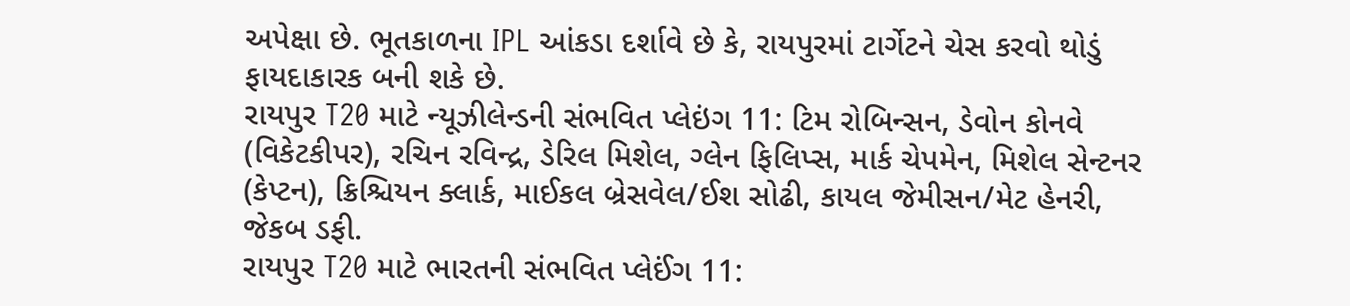અપેક્ષા છે. ભૂતકાળના IPL આંકડા દર્શાવે છે કે, રાયપુરમાં ટાર્ગેટને ચેસ કરવો થોડું ફાયદાકારક બની શકે છે.
રાયપુર T20 માટે ન્યૂઝીલેન્ડની સંભવિત પ્લેઇંગ 11: ટિમ રોબિન્સન, ડેવોન કોનવે (વિકેટકીપર), રચિન રવિન્દ્ર, ડેરિલ મિશેલ, ગ્લેન ફિલિપ્સ, માર્ક ચેપમેન, મિશેલ સેન્ટનર (કેપ્ટન), ક્રિશ્ચિયન ક્લાર્ક, માઈકલ બ્રેસવેલ/ઈશ સોઢી, કાયલ જેમીસન/મેટ હેનરી, જેકબ ડફી.
રાયપુર T20 માટે ભારતની સંભવિત પ્લેઈંગ 11: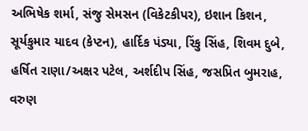અભિષેક શર્મા, સંજુ સેમસન (વિકેટકીપર), ઇશાન કિશન, સૂર્યકુમાર યાદવ (કેપ્ટન), હાર્દિક પંડ્યા, રિંકુ સિંહ, શિવમ દુબે, હર્ષિત રાણા/અક્ષર પટેલ, અર્શદીપ સિંહ, જસપ્રિત બુમરાહ, વરુણ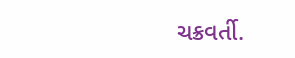ચક્રવર્તી.